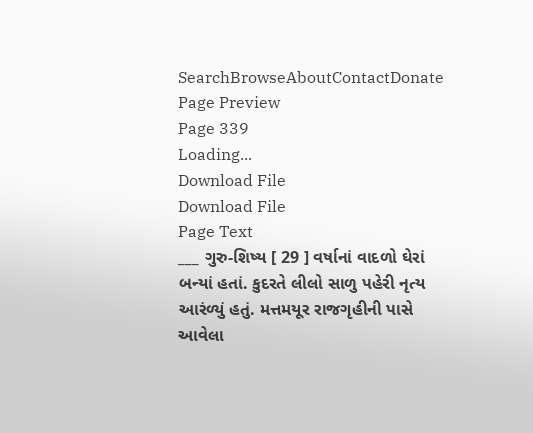SearchBrowseAboutContactDonate
Page Preview
Page 339
Loading...
Download File
Download File
Page Text
___ ગુરુ-શિષ્ય [ 29 ] વર્ષાનાં વાદળો ઘેરાં બન્યાં હતાં. કુદરતે લીલો સાળુ પહેરી નૃત્ય આરંળ્યું હતું. મત્તમયૂર રાજગૃહીની પાસે આવેલા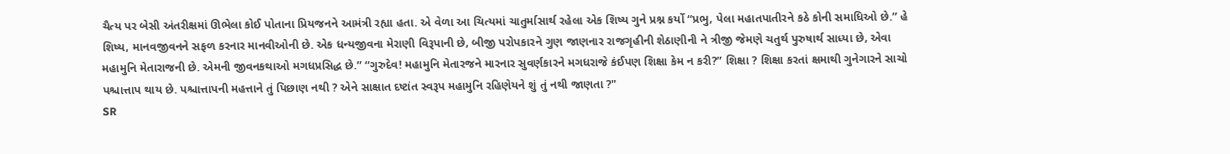ચૈત્ય પર બેસી અંતરીક્ષમાં ઊભેલા કોઈ પોતાના પ્રિયજનને આમંત્રી રહ્યા હતા. એ વેળા આ ચિત્યમાં ચાતુર્માસાર્થ રહેલા એક શિષ્ય ગુને પ્રશ્ન કર્યો “પ્રભુ, પેલા મહાતપાતીરને કઠે કોની સમાધિઓ છે.” હે શિષ્ય, માનવજીવનને સફળ કરનાર માનવીઓની છે. એક ધન્યજીવના મેરાણી વિરૂપાની છે, બીજી પરોપકારને ગુણ જાણનાર રાજગૃહીની શેઠાણીની ને ત્રીજી જેમણે ચતુર્થ પુરુષાર્થ સાધ્યા છે, એવા મહામુનિ મેતારાજની છે. એમની જીવનકથાઓ મગધપ્રસિદ્ધ છે.” “ગુરુદેવ! મહામુનિ મેતારજને મારનાર સુવર્ણકારને મગધરાજે કંઈપણ શિક્ષા કેમ ન કરી?” શિક્ષા ? શિક્ષા કરતાં ક્ષમાથી ગુનેગારને સાચો પશ્ચાત્તાપ થાય છે. પશ્ચાત્તાપની મહત્તાને તું પિછાણ નથી ? એને સાક્ષાત દષ્ટાંત સ્વરૂપ મહામુનિ રહિણેયને શું તું નથી જાણતા ?"
SR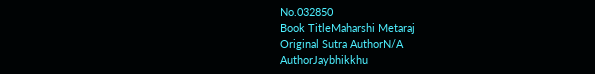No.032850
Book TitleMaharshi Metaraj
Original Sutra AuthorN/A
AuthorJaybhikkhu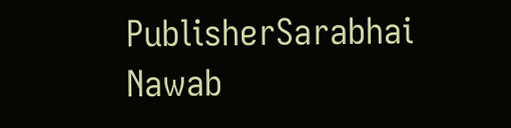PublisherSarabhai Nawab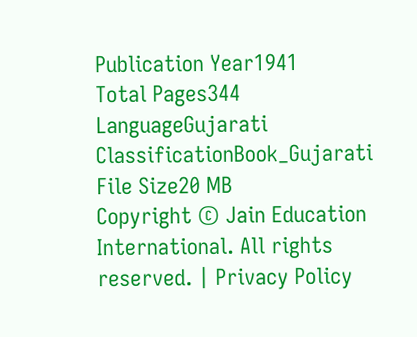Publication Year1941
Total Pages344
LanguageGujarati
ClassificationBook_Gujarati
File Size20 MB
Copyright © Jain Education International. All rights reserved. | Privacy Policy